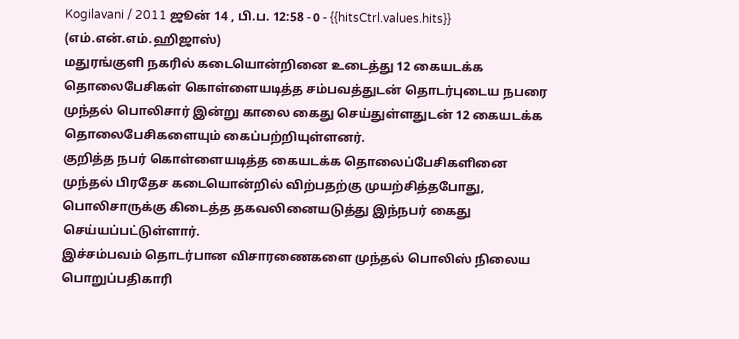Kogilavani / 2011 ஜூன் 14 , பி.ப. 12:58 - 0 - {{hitsCtrl.values.hits}}
(எம்.என்.எம்.ஹிஜாஸ்)
மதுரங்குளி நகரில் கடையொன்றினை உடைத்து 12 கையடக்க தொலைபேசிகள் கொள்ளையடித்த சம்பவத்துடன் தொடர்புடைய நபரை முந்தல் பொலிசார் இன்று காலை கைது செய்துள்ளதுடன் 12 கையடக்க தொலைபேசிகளையும் கைப்பற்றியுள்ளனர்.
குறித்த நபர் கொள்ளையடித்த கையடக்க தொலைப்பேசிகளினை முந்தல் பிரதேச கடையொன்றில் விற்பதற்கு முயற்சித்தபோது, பொலிசாருக்கு கிடைத்த தகவலினையடுத்து இந்நபர் கைது செய்யப்பட்டுள்ளார்.
இச்சம்பவம் தொடர்பான விசாரணைகளை முந்தல் பொலிஸ் நிலைய பொறுப்பதிகாரி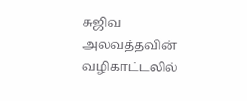சுஜிவ அலவத்தவின் வழிகாட்டலில்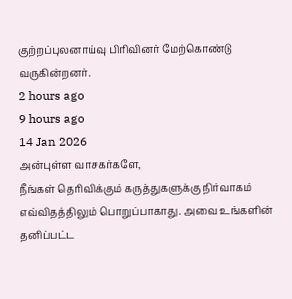குற்றப்புலனாய்வு பிரிவினர் மேற்கொண்டு வருகின்றனர்.
2 hours ago
9 hours ago
14 Jan 2026
அன்புள்ள வாசகர்களே,
நீங்கள் தெரிவிக்கும் கருத்துகளுக்கு நிர்வாகம் எவ்விதத்திலும் பொறுப்பாகாது. அவை உங்களின் தனிப்பட்ட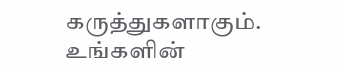கருத்துகளாகும். உங்களின்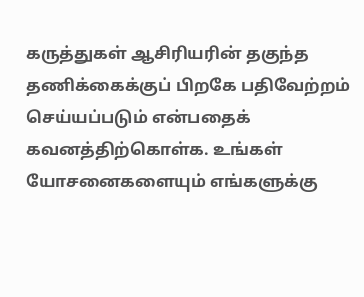கருத்துகள் ஆசிரியரின் தகுந்த தணிக்கைக்குப் பிறகே பதிவேற்றம் செய்யப்படும் என்பதைக் கவனத்திற்கொள்க. உங்கள் யோசனைகளையும் எங்களுக்கு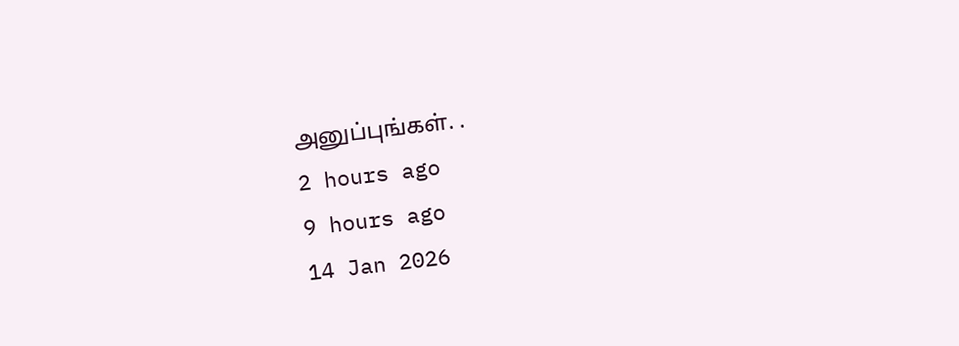அனுப்புங்கள். .
2 hours ago
9 hours ago
14 Jan 2026